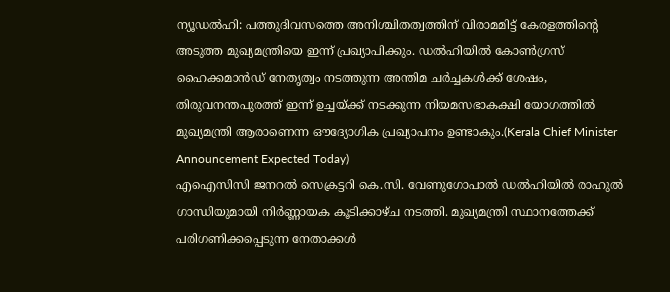ന്യൂഡൽഹി: പത്തുദിവസത്തെ അനിശ്ചിതത്വത്തിന് വിരാമമിട്ട് കേരളത്തിന്റെ അടുത്ത മുഖ്യമന്ത്രിയെ ഇന്ന് പ്രഖ്യാപിക്കും. ഡൽഹിയിൽ കോൺഗ്രസ് ഹൈക്കമാൻഡ് നേതൃത്വം നടത്തുന്ന അന്തിമ ചർച്ചകൾക്ക് ശേഷം, തിരുവനന്തപുരത്ത് ഇന്ന് ഉച്ചയ്ക്ക് നടക്കുന്ന നിയമസഭാകക്ഷി യോഗത്തിൽ മുഖ്യമന്ത്രി ആരാണെന്ന ഔദ്യോഗിക പ്രഖ്യാപനം ഉണ്ടാകും.(Kerala Chief Minister Announcement Expected Today)
എഐസിസി ജനറൽ സെക്രട്ടറി കെ.സി. വേണുഗോപാൽ ഡൽഹിയിൽ രാഹുൽ ഗാന്ധിയുമായി നിർണ്ണായക കൂടിക്കാഴ്ച നടത്തി. മുഖ്യമന്ത്രി സ്ഥാനത്തേക്ക് പരിഗണിക്കപ്പെടുന്ന നേതാക്കൾ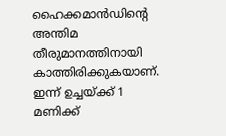ഹൈക്കമാൻഡിന്റെ അന്തിമ തീരുമാനത്തിനായി കാത്തിരിക്കുകയാണ്. ഇന്ന് ഉച്ചയ്ക്ക് 1 മണിക്ക്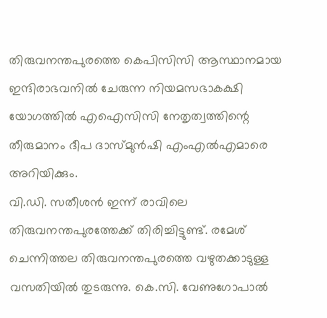തിരുവനന്തപുരത്തെ കെപിസിസി ആസ്ഥാനമായ ഇന്ദിരാഭവനിൽ ചേരുന്ന നിയമസഭാകക്ഷി യോഗത്തിൽ എഐസിസി നേതൃത്വത്തിന്റെ തീരുമാനം ദീപ ദാസ്മുൻഷി എംഎൽഎമാരെ അറിയിക്കും.
വി.ഡി. സതീശൻ ഇന്ന് രാവിലെ തിരുവനന്തപുരത്തേക്ക് തിരിച്ചിട്ടുണ്ട്. രമേശ് ചെന്നിത്തല തിരുവനന്തപുരത്തെ വഴുതക്കാടുള്ള വസതിയിൽ തുടരുന്നു. കെ.സി. വേണുഗോപാൽ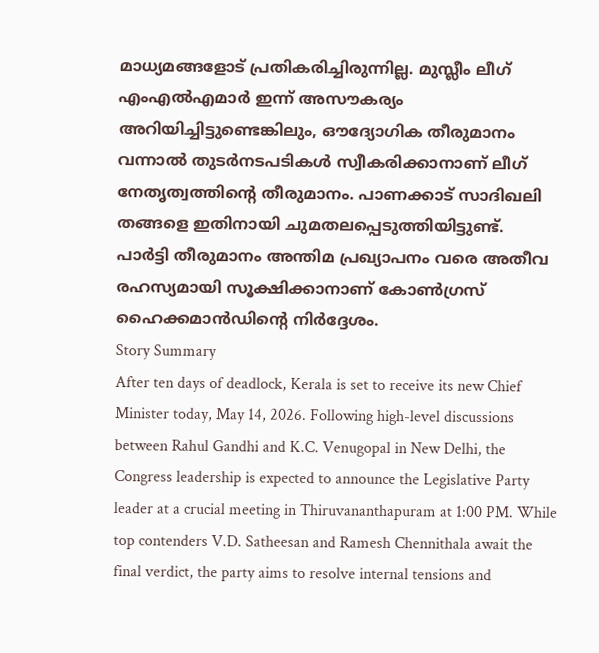മാധ്യമങ്ങളോട് പ്രതികരിച്ചിരുന്നില്ല. മുസ്ലീം ലീഗ് എംഎൽഎമാർ ഇന്ന് അസൗകര്യം അറിയിച്ചിട്ടുണ്ടെങ്കിലും, ഔദ്യോഗിക തീരുമാനം വന്നാൽ തുടർനടപടികൾ സ്വീകരിക്കാനാണ് ലീഗ് നേതൃത്വത്തിന്റെ തീരുമാനം. പാണക്കാട് സാദിഖലി തങ്ങളെ ഇതിനായി ചുമതലപ്പെടുത്തിയിട്ടുണ്ട്. പാർട്ടി തീരുമാനം അന്തിമ പ്രഖ്യാപനം വരെ അതീവ രഹസ്യമായി സൂക്ഷിക്കാനാണ് കോൺഗ്രസ് ഹൈക്കമാൻഡിന്റെ നിർദ്ദേശം.
Story Summary
After ten days of deadlock, Kerala is set to receive its new Chief Minister today, May 14, 2026. Following high-level discussions between Rahul Gandhi and K.C. Venugopal in New Delhi, the Congress leadership is expected to announce the Legislative Party leader at a crucial meeting in Thiruvananthapuram at 1:00 PM. While top contenders V.D. Satheesan and Ramesh Chennithala await the final verdict, the party aims to resolve internal tensions and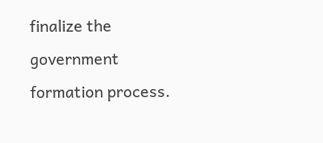finalize the government formation process.